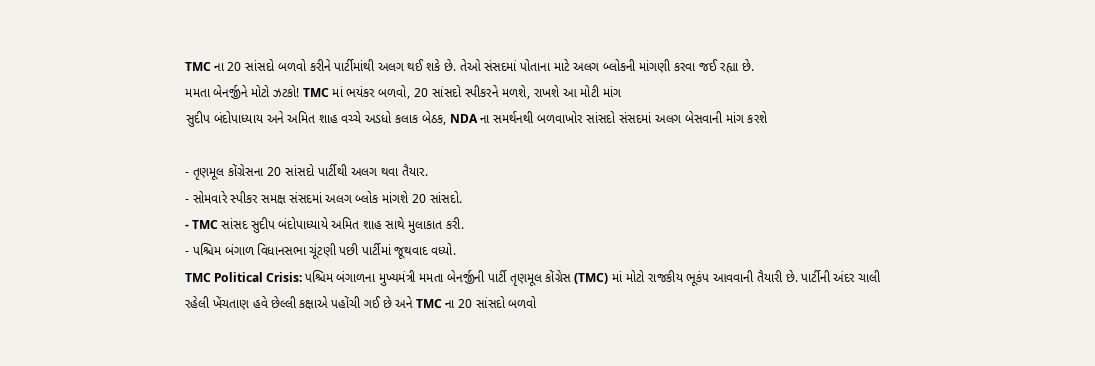TMC ના 20 સાંસદો બળવો કરીને પાર્ટીમાંથી અલગ થઈ શકે છે. તેઓ સંસદમાં પોતાના માટે અલગ બ્લોકની માંગણી કરવા જઈ રહ્યા છે.
મમતા બેનર્જીને મોટો ઝટકો! TMC માં ભયંકર બળવો, 20 સાંસદો સ્પીકરને મળશે, રાખશે આ મોટી માંગ
સુદીપ બંદોપાધ્યાય અને અમિત શાહ વચ્ચે અડધો કલાક બેઠક, NDA ના સમર્થનથી બળવાખોર સાંસદો સંસદમાં અલગ બેસવાની માંગ કરશે

- તૃણમૂલ કોંગ્રેસના 20 સાંસદો પાર્ટીથી અલગ થવા તૈયાર.
- સોમવારે સ્પીકર સમક્ષ સંસદમાં અલગ બ્લોક માંગશે 20 સાંસદો.
- TMC સાંસદ સુદીપ બંદોપાધ્યાયે અમિત શાહ સાથે મુલાકાત કરી.
- પશ્ચિમ બંગાળ વિધાનસભા ચૂંટણી પછી પાર્ટીમાં જૂથવાદ વધ્યો.
TMC Political Crisis: પશ્ચિમ બંગાળના મુખ્યમંત્રી મમતા બેનર્જીની પાર્ટી તૃણમૂલ કોંગ્રેસ (TMC) માં મોટો રાજકીય ભૂકંપ આવવાની તૈયારી છે. પાર્ટીની અંદર ચાલી રહેલી ખેંચતાણ હવે છેલ્લી કક્ષાએ પહોંચી ગઈ છે અને TMC ના 20 સાંસદો બળવો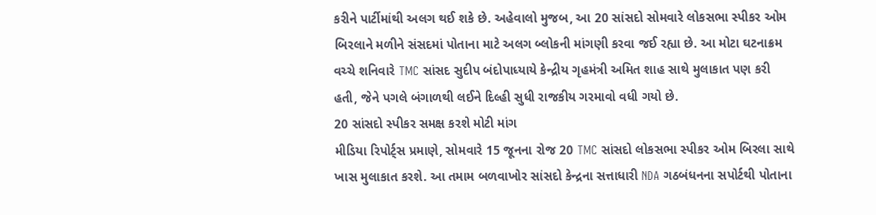કરીને પાર્ટીમાંથી અલગ થઈ શકે છે. અહેવાલો મુજબ, આ 20 સાંસદો સોમવારે લોકસભા સ્પીકર ઓમ બિરલાને મળીને સંસદમાં પોતાના માટે અલગ બ્લોકની માંગણી કરવા જઈ રહ્યા છે. આ મોટા ઘટનાક્રમ વચ્ચે શનિવારે TMC સાંસદ સુદીપ બંદોપાધ્યાયે કેન્દ્રીય ગૃહમંત્રી અમિત શાહ સાથે મુલાકાત પણ કરી હતી, જેને પગલે બંગાળથી લઈને દિલ્હી સુધી રાજકીય ગરમાવો વધી ગયો છે.
20 સાંસદો સ્પીકર સમક્ષ કરશે મોટી માંગ
મીડિયા રિપોર્ટ્સ પ્રમાણે, સોમવારે 15 જૂનના રોજ 20 TMC સાંસદો લોકસભા સ્પીકર ઓમ બિરલા સાથે ખાસ મુલાકાત કરશે. આ તમામ બળવાખોર સાંસદો કેન્દ્રના સત્તાધારી NDA ગઠબંધનના સપોર્ટથી પોતાના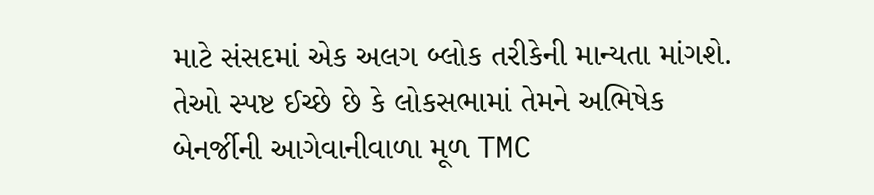માટે સંસદમાં એક અલગ બ્લોક તરીકેની માન્યતા માંગશે. તેઓ સ્પષ્ટ ઈચ્છે છે કે લોકસભામાં તેમને અભિષેક બેનર્જીની આગેવાનીવાળા મૂળ TMC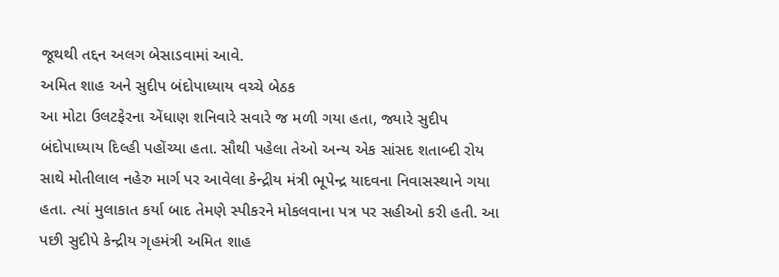જૂથથી તદ્દન અલગ બેસાડવામાં આવે.
અમિત શાહ અને સુદીપ બંદોપાધ્યાય વચ્ચે બેઠક
આ મોટા ઉલટફેરના એંધાણ શનિવારે સવારે જ મળી ગયા હતા, જ્યારે સુદીપ બંદોપાધ્યાય દિલ્હી પહોંચ્યા હતા. સૌથી પહેલા તેઓ અન્ય એક સાંસદ શતાબ્દી રોય સાથે મોતીલાલ નહેરુ માર્ગ પર આવેલા કેન્દ્રીય મંત્રી ભૂપેન્દ્ર યાદવના નિવાસસ્થાને ગયા હતા. ત્યાં મુલાકાત કર્યા બાદ તેમણે સ્પીકરને મોકલવાના પત્ર પર સહીઓ કરી હતી. આ પછી સુદીપે કેન્દ્રીય ગૃહમંત્રી અમિત શાહ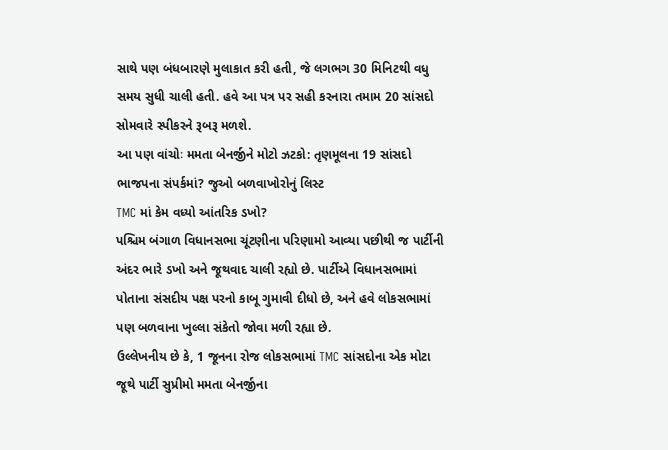સાથે પણ બંધબારણે મુલાકાત કરી હતી, જે લગભગ 30 મિનિટથી વધુ સમય સુધી ચાલી હતી. હવે આ પત્ર પર સહી કરનારા તમામ 20 સાંસદો સોમવારે સ્પીકરને રૂબરૂ મળશે.
આ પણ વાંચોઃ મમતા બેનર્જીને મોટો ઝટકો: તૃણમૂલના 19 સાંસદો ભાજપના સંપર્કમાં? જુઓ બળવાખોરોનું લિસ્ટ
TMC માં કેમ વધ્યો આંતરિક ડખો?
પશ્ચિમ બંગાળ વિધાનસભા ચૂંટણીના પરિણામો આવ્યા પછીથી જ પાર્ટીની અંદર ભારે ડખો અને જૂથવાદ ચાલી રહ્યો છે. પાર્ટીએ વિધાનસભામાં પોતાના સંસદીય પક્ષ પરનો કાબૂ ગુમાવી દીધો છે, અને હવે લોકસભામાં પણ બળવાના ખુલ્લા સંકેતો જોવા મળી રહ્યા છે.
ઉલ્લેખનીય છે કે, 1 જૂનના રોજ લોકસભામાં TMC સાંસદોના એક મોટા જૂથે પાર્ટી સુપ્રીમો મમતા બેનર્જીના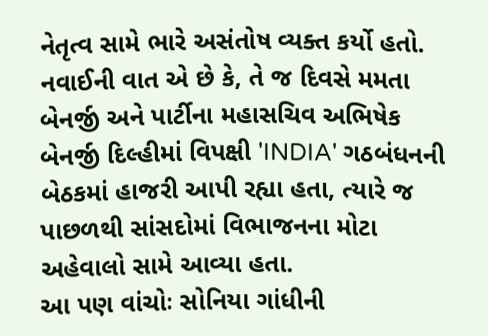નેતૃત્વ સામે ભારે અસંતોષ વ્યક્ત કર્યો હતો. નવાઈની વાત એ છે કે, તે જ દિવસે મમતા બેનર્જી અને પાર્ટીના મહાસચિવ અભિષેક બેનર્જી દિલ્હીમાં વિપક્ષી 'INDIA' ગઠબંધનની બેઠકમાં હાજરી આપી રહ્યા હતા, ત્યારે જ પાછળથી સાંસદોમાં વિભાજનના મોટા અહેવાલો સામે આવ્યા હતા.
આ પણ વાંચોઃ સોનિયા ગાંધીની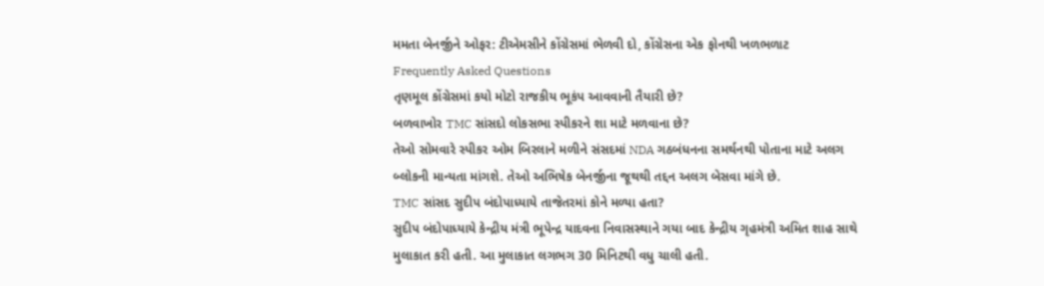મમતા બેનર્જીને ઓફર: ટીએમસીને કોંગ્રેસમાં ભેળવી દો, કોંગ્રેસના એક ફોનથી ખળભળાટ
Frequently Asked Questions
તૃણમૂલ કોંગ્રેસમાં કયો મોટો રાજકીય ભૂકંપ આવવાની તૈયારી છે?
બળવાખોર TMC સાંસદો લોકસભા સ્પીકરને શા માટે મળવાના છે?
તેઓ સોમવારે સ્પીકર ઓમ બિરલાને મળીને સંસદમાં NDA ગઠબંધનના સમર્થનથી પોતાના માટે અલગ બ્લોકની માન્યતા માંગશે. તેઓ અભિષેક બેનર્જીના જૂથથી તદ્દન અલગ બેસવા માંગે છે.
TMC સાંસદ સુદીપ બંદોપાધ્યાયે તાજેતરમાં કોને મળ્યા હતા?
સુદીપ બંદોપાધ્યાયે કેન્દ્રીય મંત્રી ભૂપેન્દ્ર યાદવના નિવાસસ્થાને ગયા બાદ કેન્દ્રીય ગૃહમંત્રી અમિત શાહ સાથે મુલાકાત કરી હતી. આ મુલાકાત લગભગ 30 મિનિટથી વધુ ચાલી હતી.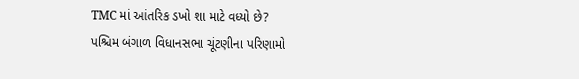TMC માં આંતરિક ડખો શા માટે વધ્યો છે?
પશ્ચિમ બંગાળ વિધાનસભા ચૂંટણીના પરિણામો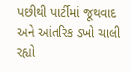પછીથી પાર્ટીમાં જૂથવાદ અને આંતરિક ડખો ચાલી રહ્યો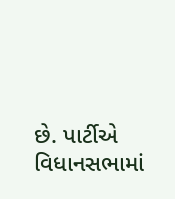છે. પાર્ટીએ વિધાનસભામાં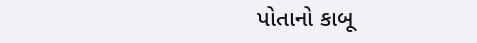પોતાનો કાબૂ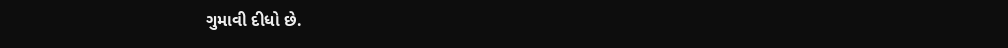ગુમાવી દીધો છે.